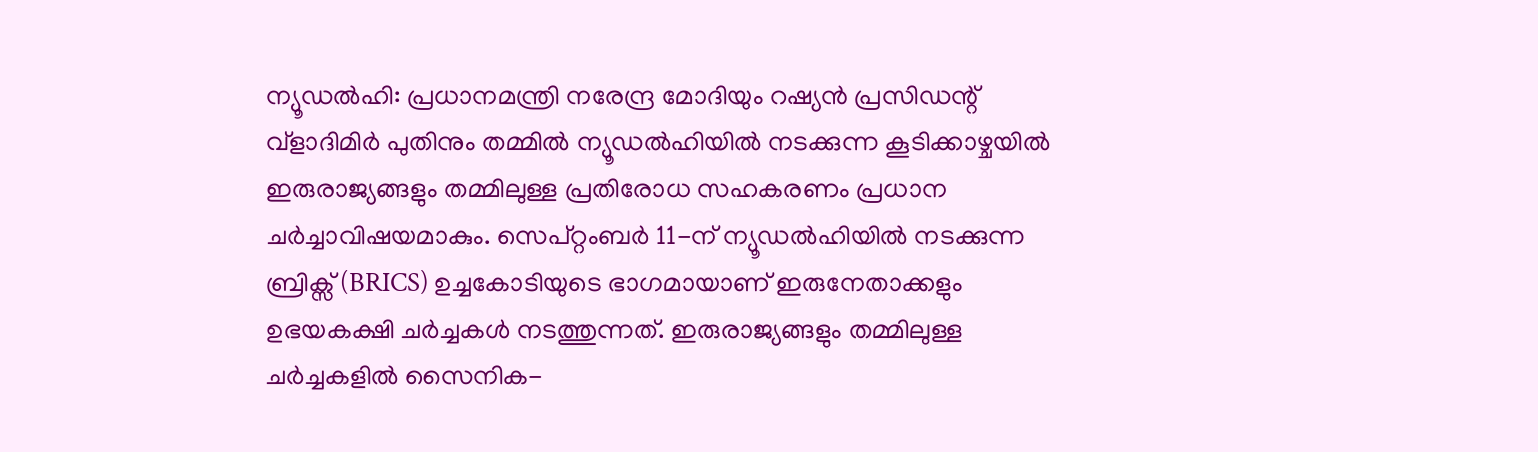ന്യൂഡൽഹി: പ്രധാനമന്ത്രി നരേന്ദ്ര മോദിയും റഷ്യൻ പ്രസിഡന്റ് വ്ളാദിമിർ പുതിനും തമ്മിൽ ന്യൂഡൽഹിയിൽ നടക്കുന്ന കൂടിക്കാഴ്ചയിൽ ഇരുരാജ്യങ്ങളും തമ്മിലുള്ള പ്രതിരോധ സഹകരണം പ്രധാന ചർച്ചാവിഷയമാകും. സെപ്റ്റംബർ 11-ന് ന്യൂഡൽഹിയിൽ നടക്കുന്ന ബ്രിക്സ് (BRICS) ഉച്ചകോടിയുടെ ഭാഗമായാണ് ഇരുനേതാക്കളും ഉഭയകക്ഷി ചർച്ചകൾ നടത്തുന്നത്. ഇരുരാജ്യങ്ങളും തമ്മിലുള്ള ചർച്ചകളിൽ സൈനിക-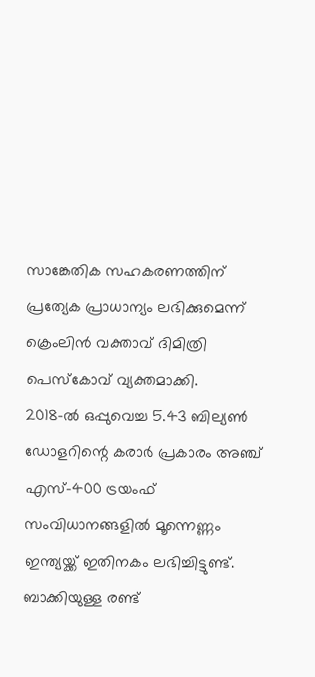സാങ്കേതിക സഹകരണത്തിന് പ്രത്യേക പ്രാധാന്യം ലഭിക്കുമെന്ന് ക്രെംലിൻ വക്താവ് ദിമിത്രി പെസ്കോവ് വ്യക്തമാക്കി.
2018-ൽ ഒപ്പുവെച്ച 5.43 ബില്യൺ ഡോളറിന്റെ കരാർ പ്രകാരം അഞ്ച് എസ്-400 ട്രയംഫ് സംവിധാനങ്ങളിൽ മൂന്നെണ്ണം ഇന്ത്യയ്ക്ക് ഇതിനകം ലഭിച്ചിട്ടുണ്ട്. ബാക്കിയുള്ള രണ്ട്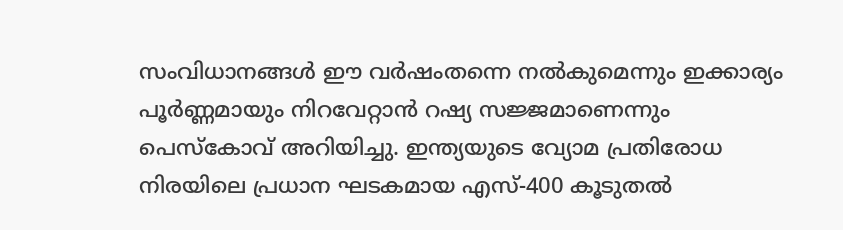സംവിധാനങ്ങൾ ഈ വർഷംതന്നെ നൽകുമെന്നും ഇക്കാര്യം പൂർണ്ണമായും നിറവേറ്റാൻ റഷ്യ സജ്ജമാണെന്നും പെസ്കോവ് അറിയിച്ചു. ഇന്ത്യയുടെ വ്യോമ പ്രതിരോധ നിരയിലെ പ്രധാന ഘടകമായ എസ്-400 കൂടുതൽ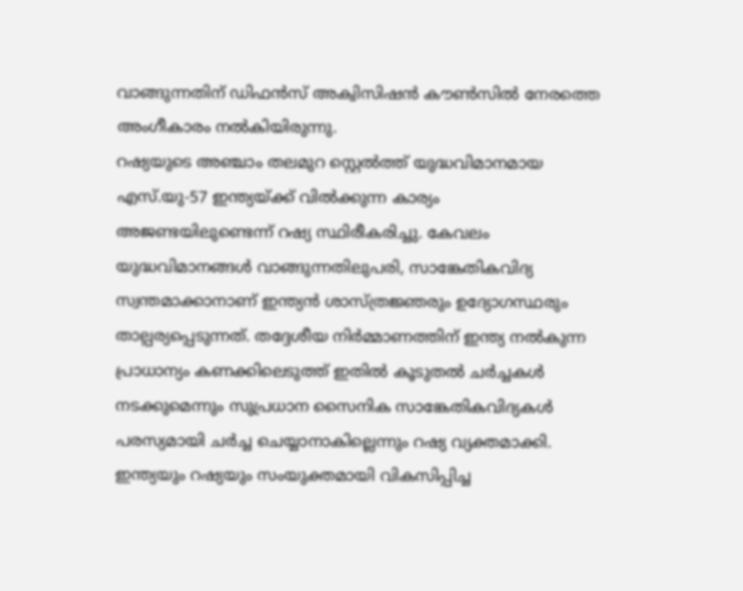വാങ്ങുന്നതിന് ഡിഫൻസ് അക്വിസിഷൻ കൗൺസിൽ നേരത്തെ അംഗീകാരം നൽകിയിരുന്നു.
റഷ്യയുടെ അഞ്ചാം തലമുറ സ്റ്റെൽത്ത് യുദ്ധവിമാനമായ എസ്.യു-57 ഇന്ത്യയ്ക്ക് വിൽക്കുന്ന കാര്യം അജണ്ടയിലുണ്ടെന്ന് റഷ്യ സ്ഥിരീകരിച്ചു. കേവലം യുദ്ധവിമാനങ്ങൾ വാങ്ങുന്നതിലുപരി, സാങ്കേതികവിദ്യ സ്വന്തമാക്കാനാണ് ഇന്ത്യൻ ശാസ്ത്രജ്ഞരും ഉദ്യോഗസ്ഥരും താല്പര്യപ്പെടുന്നത്. തദ്ദേശീയ നിർമ്മാണത്തിന് ഇന്ത്യ നൽകുന്ന പ്രാധാന്യം കണക്കിലെടുത്ത് ഇതിൽ കൂടുതൽ ചർച്ചകൾ നടക്കുമെന്നും സുപ്രധാന സൈനിക സാങ്കേതികവിദ്യകൾ പരസ്യമായി ചർച്ച ചെയ്യാനാകില്ലെന്നും റഷ്യ വ്യക്തമാക്കി.
ഇന്ത്യയും റഷ്യയും സംയുക്തമായി വികസിപ്പിച്ച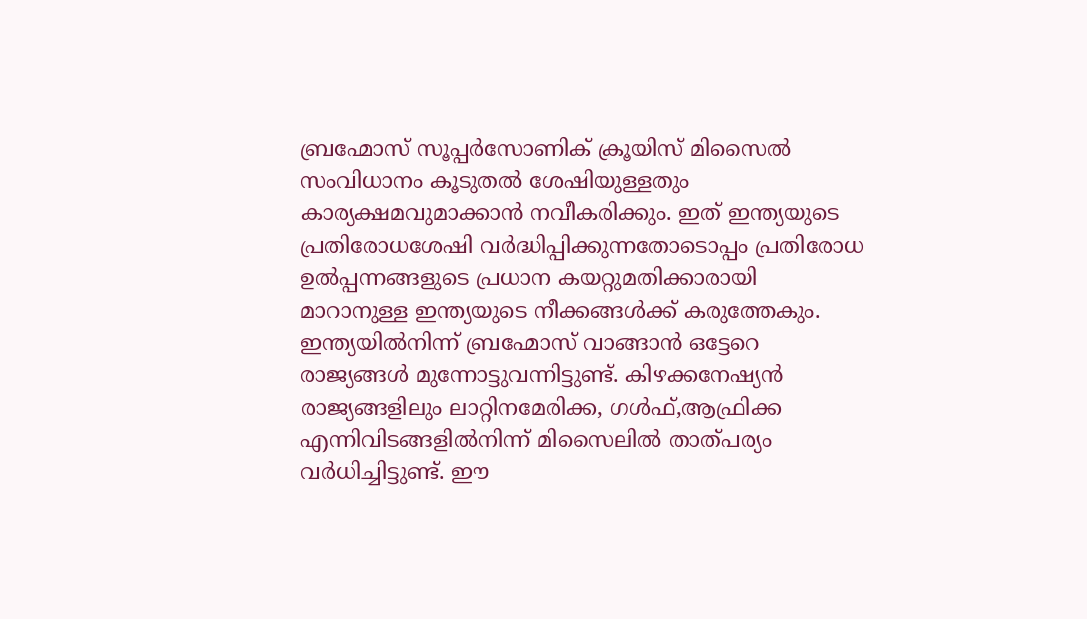ബ്രഹ്മോസ് സൂപ്പർസോണിക് ക്രൂയിസ് മിസൈൽ സംവിധാനം കൂടുതൽ ശേഷിയുള്ളതും കാര്യക്ഷമവുമാക്കാൻ നവീകരിക്കും. ഇത് ഇന്ത്യയുടെ പ്രതിരോധശേഷി വർദ്ധിപ്പിക്കുന്നതോടൊപ്പം പ്രതിരോധ ഉൽപ്പന്നങ്ങളുടെ പ്രധാന കയറ്റുമതിക്കാരായി മാറാനുള്ള ഇന്ത്യയുടെ നീക്കങ്ങൾക്ക് കരുത്തേകും. ഇന്ത്യയിൽനിന്ന് ബ്രഹ്മോസ് വാങ്ങാൻ ഒട്ടേറെ രാജ്യങ്ങൾ മുന്നോട്ടുവന്നിട്ടുണ്ട്. കിഴക്കനേഷ്യൻ രാജ്യങ്ങളിലും ലാറ്റിനമേരിക്ക, ഗൾഫ്,ആഫ്രിക്ക എന്നിവിടങ്ങളിൽനിന്ന് മിസൈലിൽ താത്പര്യം വർധിച്ചിട്ടുണ്ട്. ഈ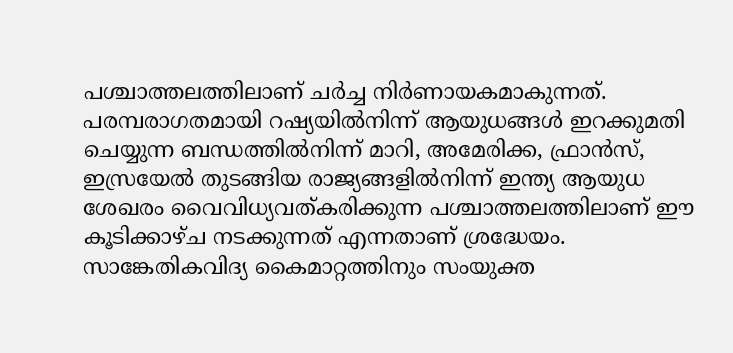പശ്ചാത്തലത്തിലാണ് ചർച്ച നിർണായകമാകുന്നത്.
പരമ്പരാഗതമായി റഷ്യയിൽനിന്ന് ആയുധങ്ങൾ ഇറക്കുമതി ചെയ്യുന്ന ബന്ധത്തിൽനിന്ന് മാറി, അമേരിക്ക, ഫ്രാൻസ്, ഇസ്രയേൽ തുടങ്ങിയ രാജ്യങ്ങളിൽനിന്ന് ഇന്ത്യ ആയുധ ശേഖരം വൈവിധ്യവത്കരിക്കുന്ന പശ്ചാത്തലത്തിലാണ് ഈ കൂടിക്കാഴ്ച നടക്കുന്നത് എന്നതാണ് ശ്രദ്ധേയം. സാങ്കേതികവിദ്യ കൈമാറ്റത്തിനും സംയുക്ത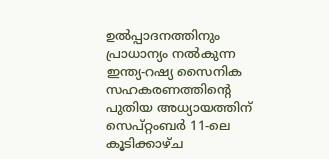ഉൽപ്പാദനത്തിനും പ്രാധാന്യം നൽകുന്ന ഇന്ത്യ-റഷ്യ സൈനിക സഹകരണത്തിന്റെ പുതിയ അധ്യായത്തിന് സെപ്റ്റംബർ 11-ലെ കൂടിക്കാഴ്ച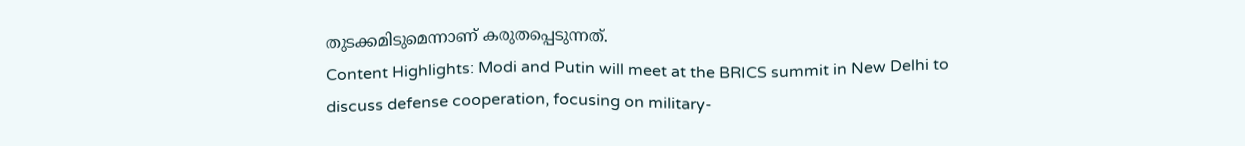തുടക്കമിടുമെന്നാണ് കരുതപ്പെടുന്നത്.
Content Highlights: Modi and Putin will meet at the BRICS summit in New Delhi to discuss defense cooperation, focusing on military-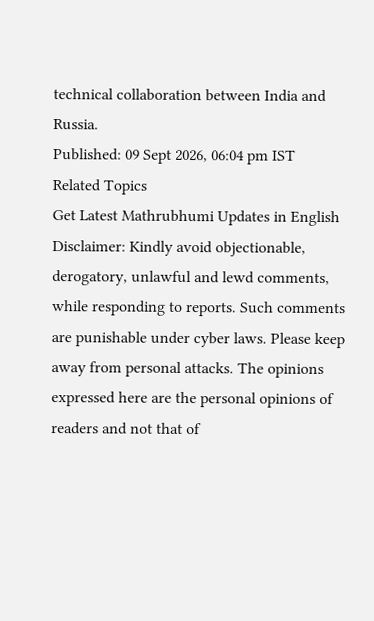technical collaboration between India and Russia.
Published: 09 Sept 2026, 06:04 pm IST
Related Topics
Get Latest Mathrubhumi Updates in English
Disclaimer: Kindly avoid objectionable, derogatory, unlawful and lewd comments, while responding to reports. Such comments are punishable under cyber laws. Please keep away from personal attacks. The opinions expressed here are the personal opinions of readers and not that of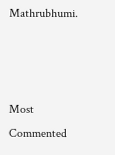Mathrubhumi.



Most Commented